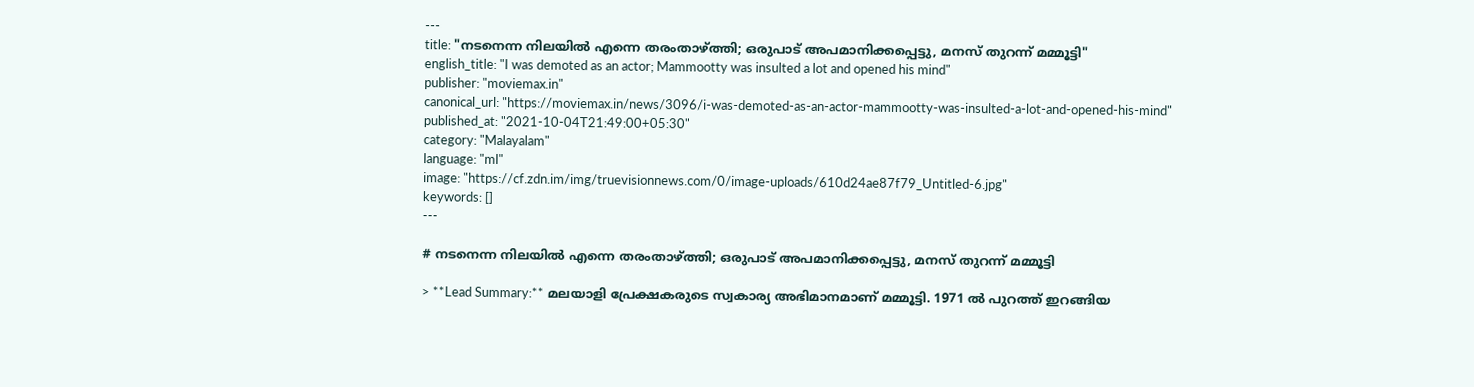---
title: "നടനെന്ന നിലയില്‍ എന്നെ തരംതാഴ്ത്തി; ഒരുപാട് അപമാനിക്കപ്പെട്ടു, മനസ് തുറന്ന് മമ്മൂട്ടി"
english_title: "I was demoted as an actor; Mammootty was insulted a lot and opened his mind"
publisher: "moviemax.in"
canonical_url: "https://moviemax.in/news/3096/i-was-demoted-as-an-actor-mammootty-was-insulted-a-lot-and-opened-his-mind"
published_at: "2021-10-04T21:49:00+05:30"
category: "Malayalam"
language: "ml"
image: "https://cf.zdn.im/img/truevisionnews.com/0/image-uploads/610d24ae87f79_Untitled-6.jpg"
keywords: []
---

# നടനെന്ന നിലയില്‍ എന്നെ തരംതാഴ്ത്തി; ഒരുപാട് അപമാനിക്കപ്പെട്ടു, മനസ് തുറന്ന് മമ്മൂട്ടി

> **Lead Summary:** മലയാളി പ്രേക്ഷകരുടെ സ്വകാര്യ അഭിമാനമാണ് മമ്മൂട്ടി. 1971 ൽ പുറത്ത് ഇറങ്ങിയ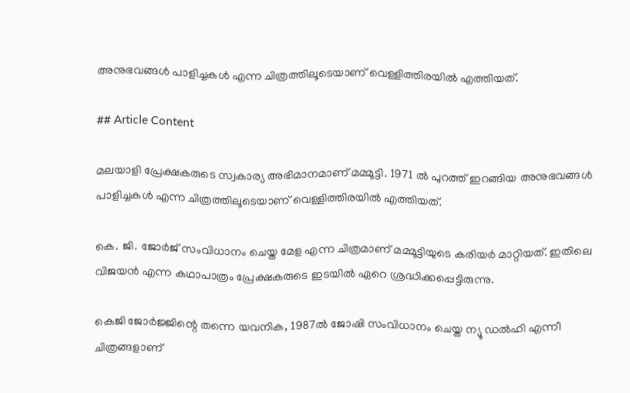അനുഭവങ്ങൾ പാളിച്ചകൾ എന്ന ചിത്രത്തിലൂടെയാണ് വെള്ളിത്തിരയിൽ എത്തിയത്.

## Article Content

മലയാളി പ്രേക്ഷകരുടെ സ്വകാര്യ അഭിമാനമാണ് മമ്മൂട്ടി. 1971 ൽ പുറത്ത് ഇറങ്ങിയ അനുഭവങ്ങൾ പാളിച്ചകൾ എന്ന ചിത്രത്തിലൂടെയാണ് വെള്ളിത്തിരയിൽ എത്തിയത്.

കെ. ജി. ജോർജ് സംവിധാനം ചെയ്ത മേള എന്ന ചിത്രമാണ് മമ്മൂട്ടിയുടെ കരിയർ മാറ്റിയത്. ഇതിലെ വിജയൻ എന്ന കഥാപാത്രം പ്രേക്ഷകരുടെ ഇടയിൽ ഏറെ ശ്രദ്ധിക്കപ്പെട്ടിരുന്നു.

കെജി ജോർജ്ജിന്റെ തന്നെ യവനിക, 1987ൽ ജോഷി സംവിധാനം ചെയ്ത ന്യൂ ഡൽഹി എന്നീ ചിത്രങ്ങളാണ്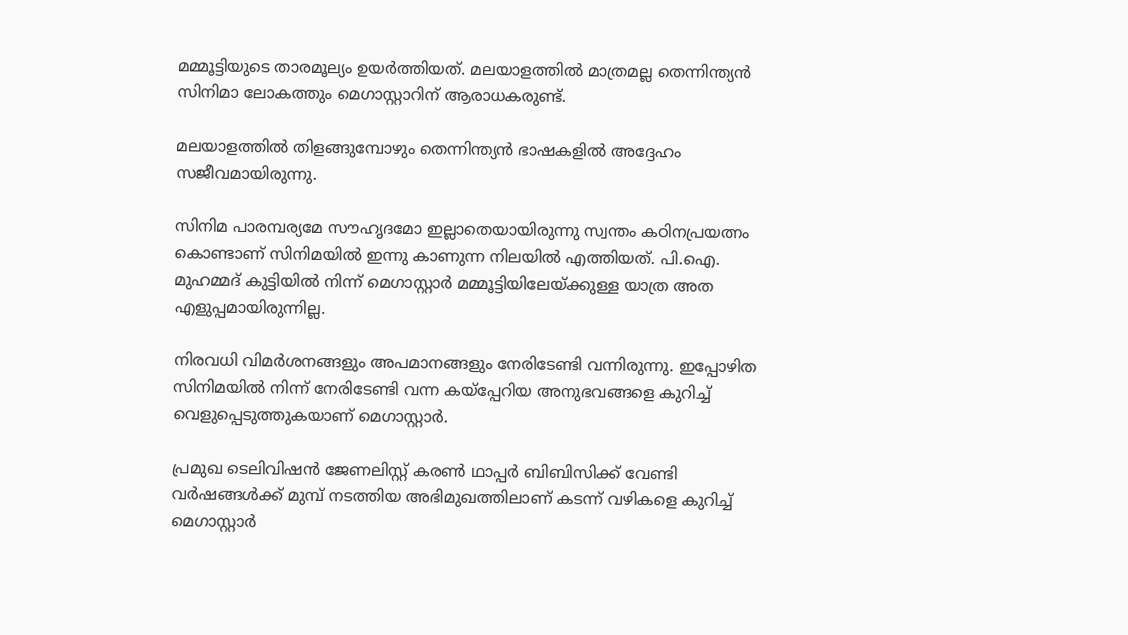മമ്മൂട്ടിയുടെ താരമൂല്യം ഉയർത്തിയത്. മലയാളത്തിൽ മാത്രമല്ല തെന്നിന്ത്യൻ സിനിമാ ലോകത്തും മെഗാസ്റ്റാറിന് ആരാധകരുണ്ട്.

മലയാളത്തിൽ തിളങ്ങുമ്പോഴും തെന്നിന്ത്യൻ ഭാഷകളിൽ അദ്ദേഹം സജീവമായിരുന്നു.

സിനിമ പാരമ്പര്യമേ സൗഹൃദമോ ഇല്ലാതെയായിരുന്നു സ്വന്തം കഠിനപ്രയത്നം കൊണ്ടാണ് സിനിമയിൽ ഇന്നു കാണുന്ന നിലയിൽ എത്തിയത്. പി.ഐ. മുഹമ്മദ് കുട്ടിയിൽ നിന്ന് മെഗാസ്റ്റാർ മമ്മൂട്ടിയിലേയ്ക്കുള്ള യാത്ര അത എളുപ്പമായിരുന്നില്ല.

നിരവധി വിമർശനങ്ങളും അപമാനങ്ങളും നേരിടേണ്ടി വന്നിരുന്നു. ഇപ്പോഴിത സിനിമയിൽ നിന്ന് നേരിടേണ്ടി വന്ന കയ്പ്പേറിയ അനുഭവങ്ങളെ കുറിച്ച് വെളുപ്പെടുത്തുകയാണ് മെഗാസ്റ്റാർ.

പ്രമുഖ ടെലിവിഷന്‍ ജേണലിസ്റ്റ് കരണ്‍ ഥാപ്പര്‍ ബിബിസിക്ക് വേണ്ടി വര്‍ഷങ്ങള്‍ക്ക് മുമ്പ് നടത്തിയ അഭിമുഖത്തിലാണ് കടന്ന് വഴികളെ കുറിച്ച് മെഗാസ്റ്റാർ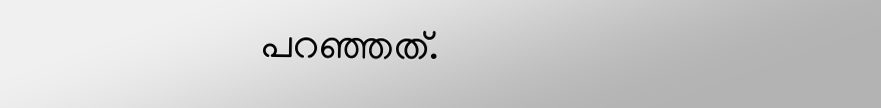പറഞ്ഞത്.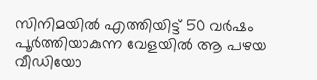സിനിമയിൽ എത്തിയിട്ട് 50 വർഷം പൂർത്തിയാകുന്ന വേളയിൽ ആ പഴയ വീഡിയോ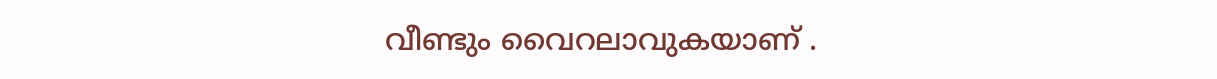വീണ്ടും വൈറലാവുകയാണ് .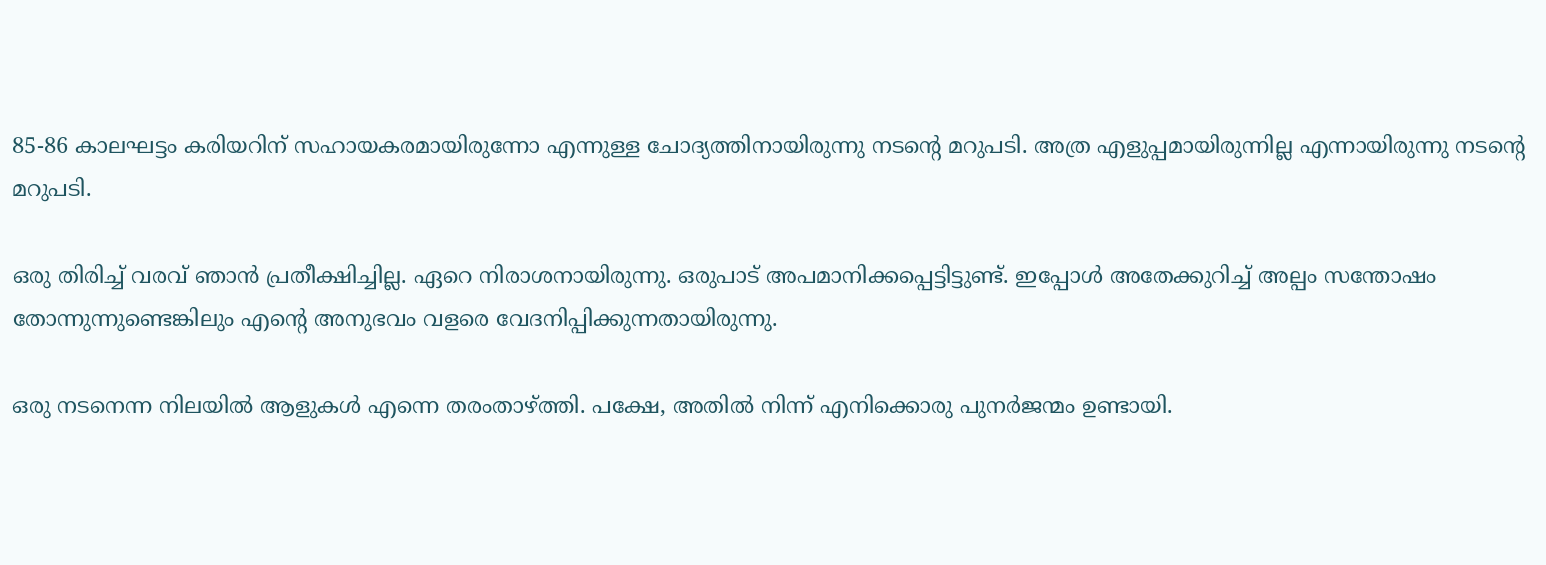85-86 കാലഘട്ടം കരിയറിന് സഹായകരമായിരുന്നോ എന്നുള്ള ചോദ്യത്തിനായിരുന്നു നടന്റെ മറുപടി. അത്ര എളുപ്പമായിരുന്നില്ല എന്നായിരുന്നു നടന്റെ മറുപടി.

ഒരു തിരിച്ച് വരവ് ഞാൻ പ്രതീക്ഷിച്ചില്ല. ഏറെ നിരാശനായിരുന്നു. ഒരുപാട് അപമാനിക്കപ്പെട്ടിട്ടുണ്ട്. ഇപ്പോള്‍ അതേക്കുറിച്ച് അല്പം സന്തോഷം തോന്നുന്നുണ്ടെങ്കിലും എന്റെ അനുഭവം വളരെ വേദനിപ്പിക്കുന്നതായിരുന്നു.

ഒരു നടനെന്ന നിലയില്‍ ആളുകള്‍ എന്നെ തരംതാഴ്ത്തി. പക്ഷേ, അതിൽ നിന്ന് എനിക്കൊരു പുനര്‍ജന്മം ഉണ്ടായി.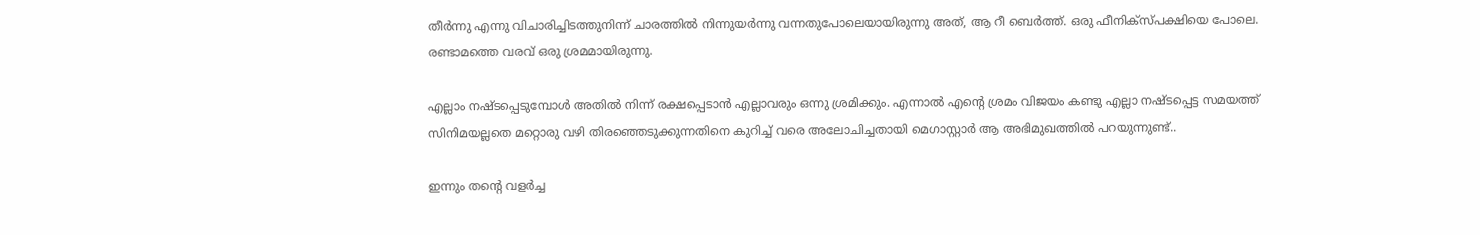തീര്‍ന്നു എന്നു വിചാരിച്ചിടത്തുനിന്ന് ചാരത്തില്‍ നിന്നുയര്‍ന്നു വന്നതുപോലെയായിരുന്നു അത്, ആ റീ ബെര്‍ത്ത്. ഒരു ഫീനിക്സ്പക്ഷിയെ പോലെ. രണ്ടാമത്തെ വരവ് ഒരു ശ്രമമായിരുന്നു.

എല്ലാം നഷ്ടപ്പെടുമ്പോള്‍ അതില്‍ നിന്ന് രക്ഷപ്പെടാന്‍ എല്ലാവരും ഒന്നു ശ്രമിക്കും. എന്നാൽ എന്റെ ശ്രമം വിജയം കണ്ടു എല്ലാ നഷ്ടപ്പെട്ട സമയത്ത് സിനിമയല്ലതെ മറ്റൊരു വഴി തിരഞ്ഞെടുക്കുന്നതിനെ കുറിച്ച് വരെ അലോചിച്ചതായി മെഗാസ്റ്റാർ ആ അഭിമുഖത്തിൽ പറയുന്നുണ്ട്..

ഇന്നും തന്റെ വളർച്ച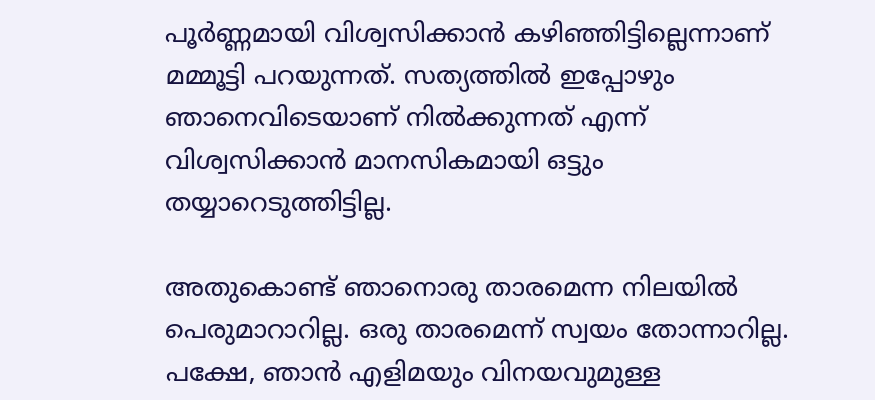പൂർണ്ണമായി വിശ്വസിക്കാൻ കഴിഞ്ഞിട്ടില്ലെന്നാണ് മമ്മൂട്ടി പറയുന്നത്. സത്യത്തില്‍ ഇപ്പോഴും ഞാനെവിടെയാണ് നില്‍ക്കുന്നത് എന്ന് വിശ്വസിക്കാന്‍ മാനസികമായി ഒട്ടും തയ്യാറെടുത്തിട്ടില്ല.

അതുകൊണ്ട് ഞാനൊരു താരമെന്ന നിലയില്‍ പെരുമാറാറില്ല. ഒരു താരമെന്ന് സ്വയം തോന്നാറില്ല. പക്ഷേ, ഞാന്‍ എളിമയും വിനയവുമുള്ള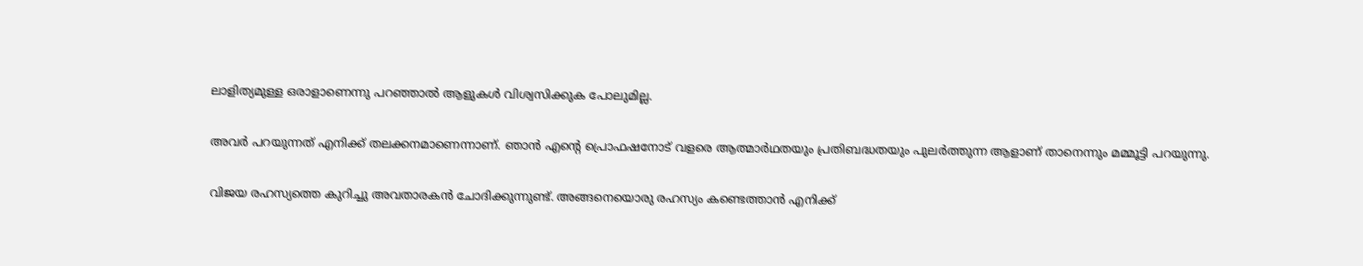ലാളിത്യമുള്ള ഒരാളാണെന്നു പറഞ്ഞാല്‍ ആളുകള്‍ വിശ്വസിക്കുക പോലുമില്ല.

അവര്‍ പറയുന്നത് എനിക്ക് തലക്കനമാണെന്നാണ്. ഞാന്‍ എന്റെ പ്രൊഫഷനോട് വളരെ ആത്മാര്‍ഥതയും പ്രതിബദ്ധതയും പുലര്‍ത്തുന്ന ആളാണ് താനെന്നും മമ്മൂട്ടി പറയുന്നു.

വിജയ രഹസ്യത്തെ കുറിച്ചു അവതാരകൻ ചോദിക്കുന്നുണ്ട്. അങ്ങനെയൊരു രഹസ്യം കണ്ടെത്താന്‍ എനിക്ക്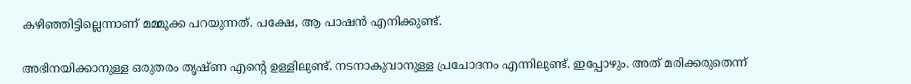കഴിഞ്ഞിട്ടില്ലെന്നാണ് മമ്മൂക്ക പറയുന്നത്. പക്ഷേ, ആ പാഷന്‍ എനിക്കുണ്ട്.

അഭിനയിക്കാനുള്ള ഒരുതരം തൃഷ്ണ എന്റെ ഉള്ളിലുണ്ട്. നടനാകുവാനുള്ള പ്രചോദനം എന്നിലുണ്ട്. ഇപ്പോഴും. അത് മരിക്കരുതെന്ന്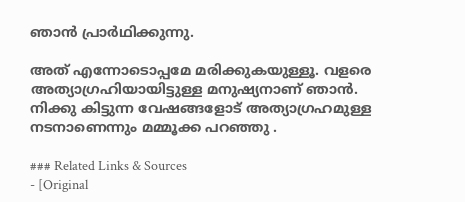ഞാന്‍ പ്രാര്‍ഥിക്കുന്നു.

അത് എന്നോടൊപ്പമേ മരിക്കുകയുള്ളൂ. വളരെ അത്യാഗ്രഹിയായിട്ടുള്ള മനുഷ്യനാണ് ഞാൻ. നിക്കു കിട്ടുന്ന വേഷങ്ങളോട് അത്യാഗ്രഹമുള്ള നടനാണെന്നും മമ്മൂക്ക പറഞ്ഞു .

### Related Links & Sources
- [Original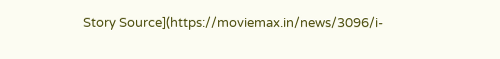Story Source](https://moviemax.in/news/3096/i-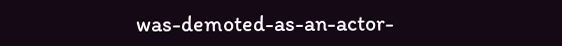was-demoted-as-an-actor-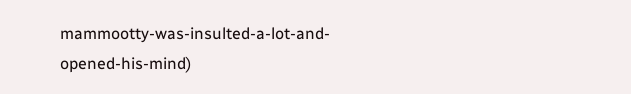mammootty-was-insulted-a-lot-and-opened-his-mind)